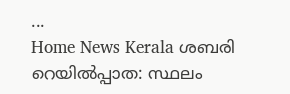...
Home News Kerala ശബരി റെയില്‍പ്പാത: സ്ഥലം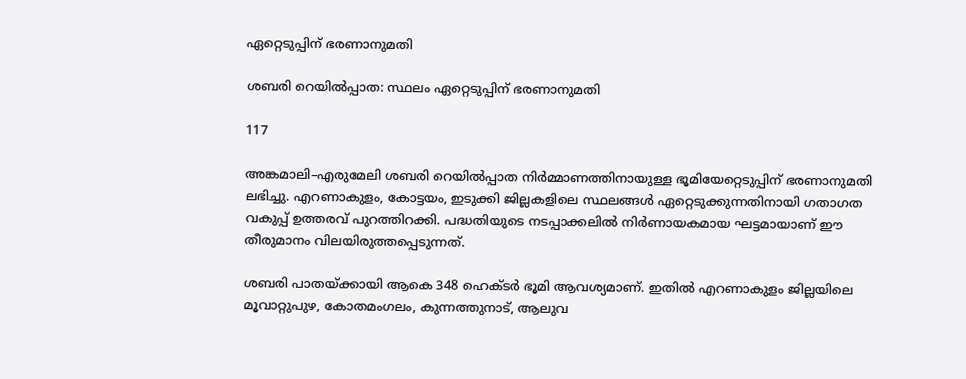ഏറ്റെടുപ്പിന് ഭരണാനുമതി

ശബരി റെയില്‍പ്പാത: സ്ഥലം ഏറ്റെടുപ്പിന് ഭരണാനുമതി

117

അങ്കമാലി–എരുമേലി ശബരി റെയിൽപ്പാത നിർമ്മാണത്തിനായുള്ള ഭൂമിയേറ്റെടുപ്പിന് ഭരണാനുമതി ലഭിച്ചു. എറണാകുളം, കോട്ടയം, ഇടുക്കി ജില്ലകളിലെ സ്ഥലങ്ങൾ ഏറ്റെടുക്കുന്നതിനായി ഗതാഗത വകുപ്പ് ഉത്തരവ് പുറത്തിറക്കി. പദ്ധതിയുടെ നടപ്പാക്കലിൽ നിർണായകമായ ഘട്ടമായാണ് ഈ തീരുമാനം വിലയിരുത്തപ്പെടുന്നത്.

ശബരി പാതയ്ക്കായി ആകെ 348 ഹെക്ടർ ഭൂമി ആവശ്യമാണ്. ഇതിൽ എറണാകുളം ജില്ലയിലെ മൂവാറ്റുപുഴ, കോതമംഗലം, കുന്നത്തുനാട്, ആലുവ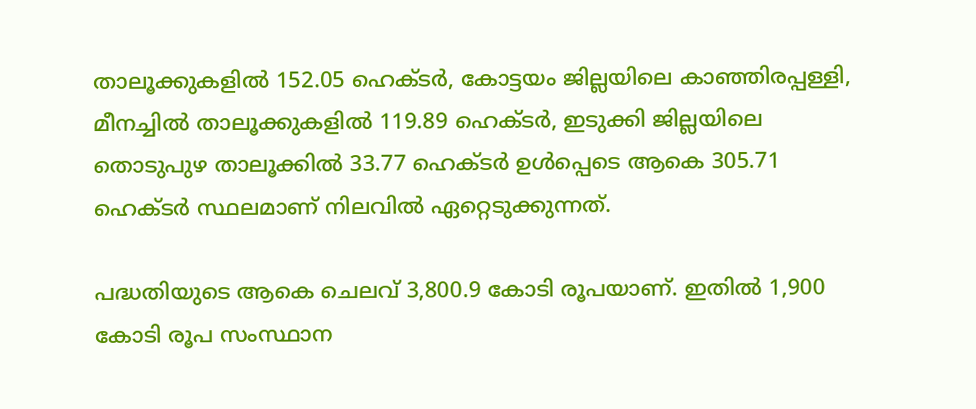താലൂക്കുകളിൽ 152.05 ഹെക്ടർ, കോട്ടയം ജില്ലയിലെ കാഞ്ഞിരപ്പള്ളി, മീനച്ചിൽ താലൂക്കുകളിൽ 119.89 ഹെക്ടർ, ഇടുക്കി ജില്ലയിലെ തൊടുപുഴ താലൂക്കിൽ 33.77 ഹെക്ടർ ഉൾപ്പെടെ ആകെ 305.71 ഹെക്ടർ സ്ഥലമാണ് നിലവിൽ ഏറ്റെടുക്കുന്നത്.

പദ്ധതിയുടെ ആകെ ചെലവ് 3,800.9 കോടി രൂപയാണ്. ഇതിൽ 1,900 കോടി രൂപ സംസ്ഥാന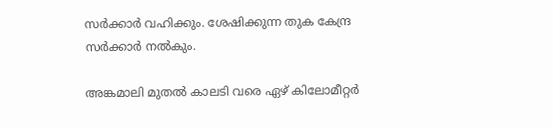സർക്കാർ വഹിക്കും. ശേഷിക്കുന്ന തുക കേന്ദ്ര സർക്കാർ നൽകും.

അങ്കമാലി മുതൽ കാലടി വരെ ഏഴ് കിലോമീറ്റർ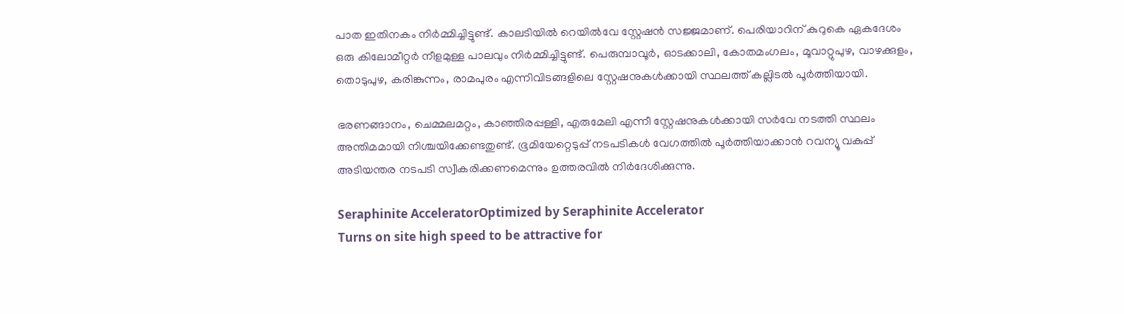പാത ഇതിനകം നിർമ്മിച്ചിട്ടുണ്ട്. കാലടിയിൽ റെയിൽവേ സ്റ്റേഷൻ സജ്ജമാണ്. പെരിയാറിന് കുറുകെ ഏകദേശം ഒരു കിലോമീറ്റർ നീളമുള്ള പാലവും നിർമ്മിച്ചിട്ടുണ്ട്. പെരുമ്പാവൂർ, ഓടക്കാലി, കോതമംഗലം, മൂവാറ്റുപുഴ, വാഴക്കുളം, തൊടുപുഴ, കരിങ്കുന്നം, രാമപുരം എന്നിവിടങ്ങളിലെ സ്റ്റേഷനുകൾക്കായി സ്ഥലത്ത് കല്ലിടൽ പൂർത്തിയായി.

ഭരണങ്ങാനം, ചെമ്മലമറ്റം, കാഞ്ഞിരപ്പള്ളി, എരുമേലി എന്നീ സ്റ്റേഷനുകൾക്കായി സർവേ നടത്തി സ്ഥലം അന്തിമമായി നിശ്ചയിക്കേണ്ടതുണ്ട്. ഭൂമിയേറ്റെടുപ്പ് നടപടികൾ വേഗത്തിൽ പൂർത്തിയാക്കാൻ റവന്യൂ വകുപ്പ് അടിയന്തര നടപടി സ്വീകരിക്കണമെന്നും ഉത്തരവിൽ നിർദേശിക്കുന്നു.

Seraphinite AcceleratorOptimized by Seraphinite Accelerator
Turns on site high speed to be attractive for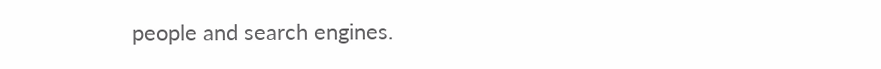people and search engines.